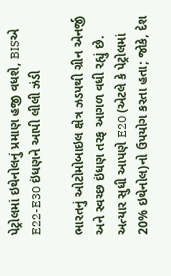પેટ્રોલમાં ઇથેનોલનું પ્રમાણ હજી વધશે, BISએ E22-E30 ઇંધણને આપી લીલી ઝંડી

ભારતનું ઓટોમોબાઇલ ક્ષેત્ર ઝડપથી ગ્રીન એનર્જી અને સ્વચ્છ ઇંધણ તરફ આગળ વધી રહ્યું છે. અત્યાર સુધી આપણે E20 (એટલે કે પેટ્રોલમાં 20% ઇથેનોલ)નો ઉપયોગ કરતા હતા; જોકે, દેશ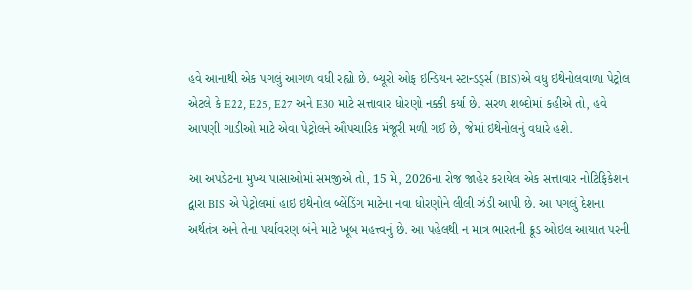હવે આનાથી એક પગલું આગળ વધી રહ્યો છે. બ્યૂરો ઓફ ઇન્ડિયન સ્ટાન્ડર્ડ્સ (BIS)એ વધુ ઇથેનોલવાળા પેટ્રોલ એટલે કે E22, E25, E27 અને E30 માટે સત્તાવાર ધોરણો નક્કી કર્યા છે. સરળ શબ્દોમાં કહીએ તો, હવે આપણી ગાડીઓ માટે એવા પેટ્રોલને ઔપચારિક મંજૂરી મળી ગઈ છે, જેમાં ઇથેનોલનું વધારે હશે.

આ અપડેટના મુખ્ય પાસાઓમાં સમજીએ તો, 15 મે, 2026ના રોજ જાહેર કરાયેલ એક સત્તાવાર નોટિફિકેશન દ્વારા BIS એ પેટ્રોલમાં હાઇ ઇથેનોલ બ્લેંડિંગ માટેના નવા ધોરણોને લીલી ઝંડી આપી છે. આ પગલું દેશના અર્થતંત્ર અને તેના પર્યાવરણ બંને માટે ખૂબ મહત્ત્વનું છે. આ પહેલથી ન માત્ર ભારતની ક્રૂડ ઓઇલ આયાત પરની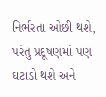નિર્ભરતા ઓછી થશે, પરંતુ પ્રદૂષણમાં પણ ઘટાડો થશે અને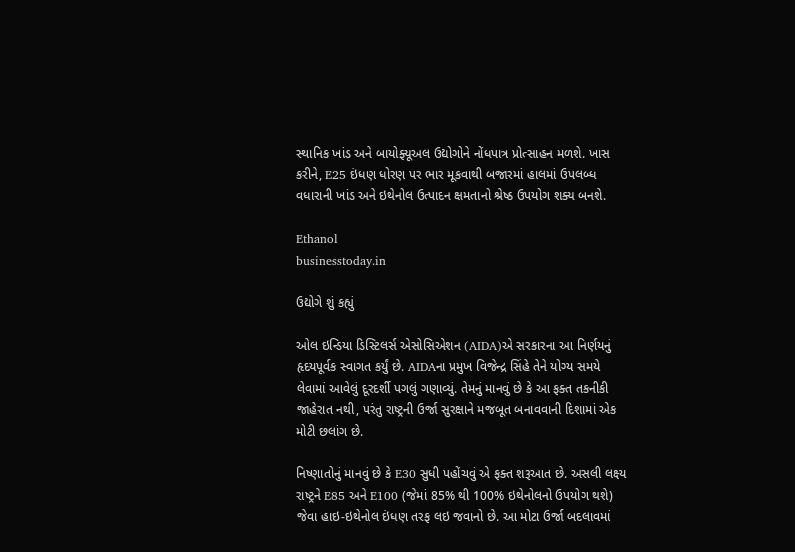સ્થાનિક ખાંડ અને બાયોફ્યૂઅલ ઉદ્યોગોને નોંધપાત્ર પ્રોત્સાહન મળશે. ખાસ કરીને, E25 ઇંધણ ધોરણ પર ભાર મૂકવાથી બજારમાં હાલમાં ઉપલબ્ધ વધારાની ખાંડ અને ઇથેનોલ ઉત્પાદન ક્ષમતાનો શ્રેષ્ઠ ઉપયોગ શક્ય બનશે.

Ethanol
businesstoday.in

ઉદ્યોગે શું કહ્યું

ઓલ ઇન્ડિયા ડિસ્ટિલર્સ એસોસિએશન (AIDA)એ સરકારના આ નિર્ણયનું હૃદયપૂર્વક સ્વાગત કર્યું છે. AIDAના પ્રમુખ વિજેન્દ્ર સિંહે તેને યોગ્ય સમયે લેવામાં આવેલું દૂરદર્શી પગલું ગણાવ્યું. તેમનું માનવું છે કે આ ફક્ત તકનીકી જાહેરાત નથી, પરંતુ રાષ્ટ્રની ઉર્જા સુરક્ષાને મજબૂત બનાવવાની દિશામાં એક મોટી છલાંગ છે.

નિષ્ણાતોનું માનવું છે કે E30 સુધી પહોંચવું એ ફક્ત શરૂઆત છે. અસલી લક્ષ્ય રાષ્ટ્રને E85 અને E100 (જેમાં 85% થી 100% ઇથેનોલનો ઉપયોગ થશે) જેવા હાઇ-ઇથેનોલ ઇંધણ તરફ લઇ જવાનો છે. આ મોટા ઉર્જા બદલાવમાં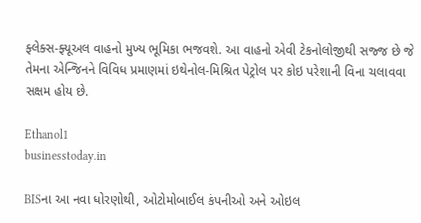ફ્લેક્સ-ફ્યૂઅલ વાહનો મુખ્ય ભૂમિકા ભજવશે. આ વાહનો એવી ટેકનોલોજીથી સજ્જ છે જે તેમના એન્જિનને વિવિધ પ્રમાણમાં ઇથેનોલ-મિશ્રિત પેટ્રોલ પર કોઇ પરેશાની વિના ચલાવવા સક્ષમ હોય છે.

Ethanol1
businesstoday.in

BISના આ નવા ધોરણોથી, ઓટોમોબાઈલ કંપનીઓ અને ઓઇલ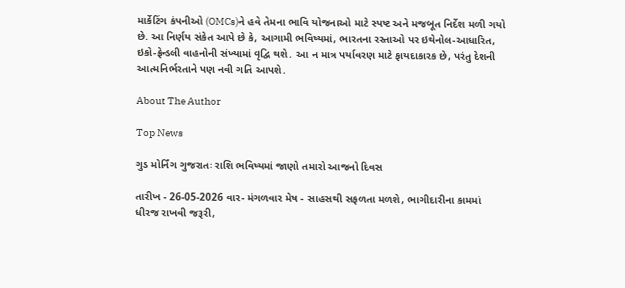માર્કેટિંગ કંપનીઓ (OMCs)ને હવે તેમના ભાવિ યોજનાઓ માટે સ્પષ્ટ અને મજબૂત નિર્દેશ મળી ગયો છે. આ નિર્ણય સંકેત આપે છે કે, આગામી ભવિષ્યમાં, ભારતના રસ્તાઓ પર ઇથેનોલ-આધારિત, ઇકો-ફ્રેન્ડલી વાહનોની સંખ્યામાં વૃદ્વિ થશે. આ ન માત્ર પર્યાવરણ માટે ફાયદાકારક છે, પરંતુ દેશની આત્મનિર્ભરતાને પણ નવી ગતિ આપશે.

About The Author

Top News

ગુડ મોર્નિંગ ગુજરાતઃ રાશિ ભવિષ્યમાં જાણો તમારો આજનો દિવસ

તારીખ - 26-05-2026 વાર- મંગળવાર મેષ - સાહસથી સફળતા મળશે, ભાગીદારીના કામમાં ધીરજ રાખવી જરૂરી,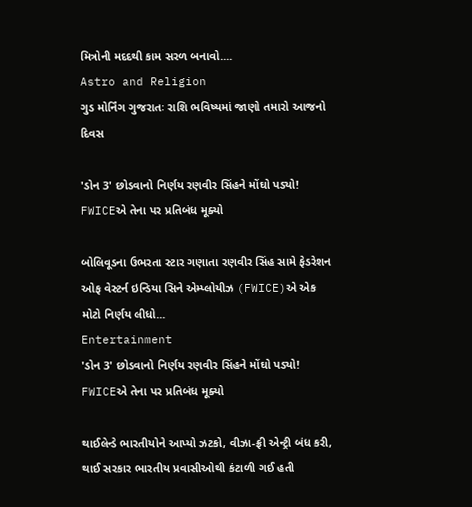મિત્રોની મદદથી કામ સરળ બનાવો....
Astro and Religion
ગુડ મોર્નિંગ ગુજરાતઃ રાશિ ભવિષ્યમાં જાણો તમારો આજનો દિવસ

'ડોન 3' છોડવાનો નિર્ણય રણવીર સિંહને મોંઘો પડ્યો! FWICEએ તેના પર પ્રતિબંધ મૂક્યો

બોલિવૂડના ઉભરતા સ્ટાર ગણાતા રણવીર સિંહ સામે ફેડરેશન ઓફ વેસ્ટર્ન ઇન્ડિયા સિને એમ્પ્લોયીઝ (FWICE)એ એક મોટો નિર્ણય લીધો...
Entertainment
'ડોન 3' છોડવાનો નિર્ણય રણવીર સિંહને મોંઘો પડ્યો! FWICEએ તેના પર પ્રતિબંધ મૂક્યો

થાઈલેન્ડે ભારતીયોને આપ્યો ઝટકો, વીઝા-ફ્રી એન્ટ્રી બંધ કરી, થાઈ સરકાર ભારતીય પ્રવાસીઓથી કંટાળી ગઈ હતી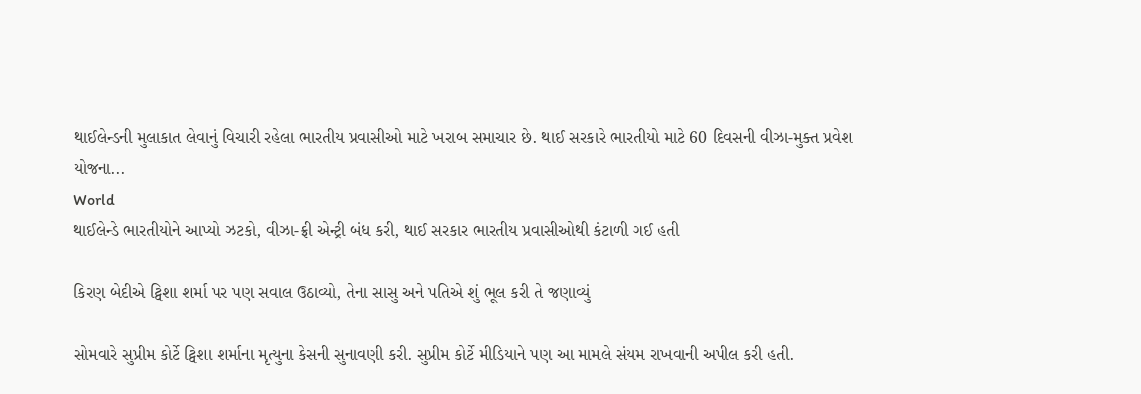થાઈલેન્ડની મુલાકાત લેવાનું વિચારી રહેલા ભારતીય પ્રવાસીઓ માટે ખરાબ સમાચાર છે. થાઈ સરકારે ભારતીયો માટે 60 દિવસની વીઝા-મુક્ત પ્રવેશ યોજના...
World
થાઈલેન્ડે ભારતીયોને આપ્યો ઝટકો, વીઝા-ફ્રી એન્ટ્રી બંધ કરી, થાઈ સરકાર ભારતીય પ્રવાસીઓથી કંટાળી ગઈ હતી

કિરણ બેદીએ ટ્વિશા શર્મા પર પણ સવાલ ઉઠાવ્યો, તેના સાસુ અને પતિએ શું ભૂલ કરી તે જણાવ્યું

સોમવારે સુપ્રીમ કોર્ટે ટ્વિશા શર્માના મૃત્યુના કેસની સુનાવણી કરી. સુપ્રીમ કોર્ટે મીડિયાને પણ આ મામલે સંયમ રાખવાની અપીલ કરી હતી.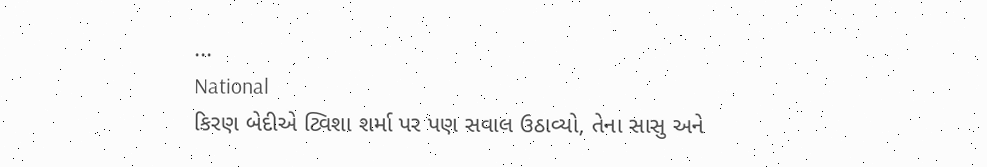...
National
કિરણ બેદીએ ટ્વિશા શર્મા પર પણ સવાલ ઉઠાવ્યો, તેના સાસુ અને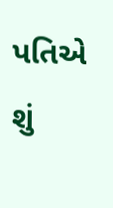પતિએ શું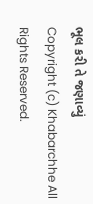ભૂલ કરી તે જણાવ્યું
Copyright (c) Khabarchhe All Rights Reserved.